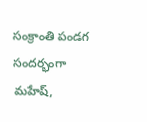సంక్రాంతి పండగ సందర్భంగా మహేష్,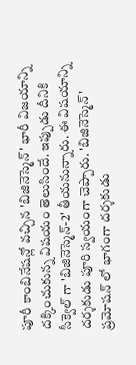పూరీ కాంబినేషన్లో వచ్చిన 'బిజినెస్మెన్' భారీ విజయాన్ని దక్కించుకున్న విషయం తెలుసిందే. ఇప్పుడు దీనికి సీక్వెల్ గా 'బిజినెస్మెన్-2' తీయనున్నారు. ఈ విషయాన్ని దర్శకుడు పూరి స్వయంగా చెప్పారు. 'బిజినెస్మెన్' ప్రమోషన్ లో భాగంగా దర్శకుడు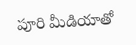పూరి మీడియాతో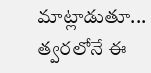మాట్లాడుతూ... త్వరలోనే ఈ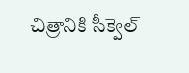చిత్రానికి సీక్వెల్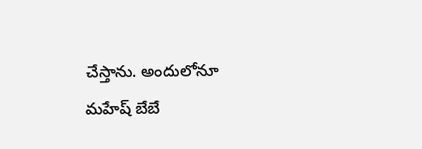చేస్తాను. అందులోనూ మహేష్ బేబే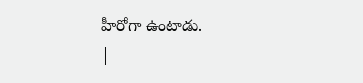హీరోగా ఉంటాడు.
|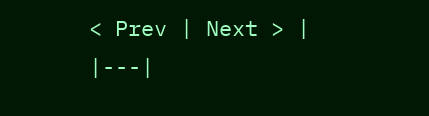< Prev | Next > |
|---|